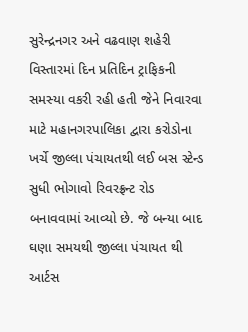સુરેન્દ્રનગર અને વઢવાણ શહેરી વિસ્તારમાં દિન પ્રતિદિન ટ્રાફિકની સમસ્યા વકરી રહી હતી જેને નિવારવા માટે મહાનગરપાલિકા દ્વારા કરોડોના ખર્ચે જીલ્લા પંચાયતથી લઈ બસ સ્ટેન્ડ સુધી ભોગાવો રિવરફ્રન્ટ રોડ બનાવવામાં આવ્યો છે. જે બન્યા બાદ ઘણા સમયથી જીલ્લા પંચાયત થી આર્ટસ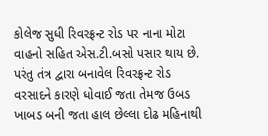કોલેજ સુધી રિવરફ્રન્ટ રોડ પર નાના મોટા વાહનો સહિત એસ.ટી.બસો પસાર થાય છે. પરંતુ તંત્ર દ્વારા બનાવેલ રિવરફ્રન્ટ રોડ વરસાદને કારણે ધોવાઈ જતા તેમજ ઉબડ ખાબડ બની જતા હાલ છેલ્લા દોઢ મહિનાથી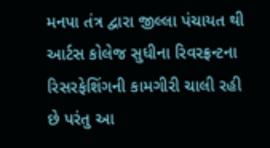મનપા તંત્ર દ્વારા જીલ્લા પંચાયત થી આર્ટસ કોલેજ સુધીના રિવરફ્રન્ટના રિસરફેશિંગની કામગીરી ચાલી રહી છે પરંતુ આ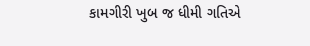કામગીરી ખુબ જ ધીમી ગતિએ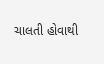ચાલતી હોવાથી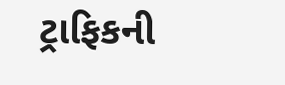ટ્રાફિકની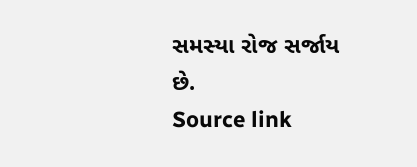સમસ્યા રોજ સર્જાય છે.
Source link